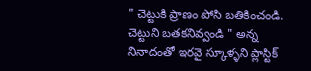" చెట్టుకి ప్రాణం పోసి బతికించండి. చెట్టుని బతకనివ్వండి " అన్న నినాదంతో ఇరవై స్కూళ్ళని ప్లాస్టిక్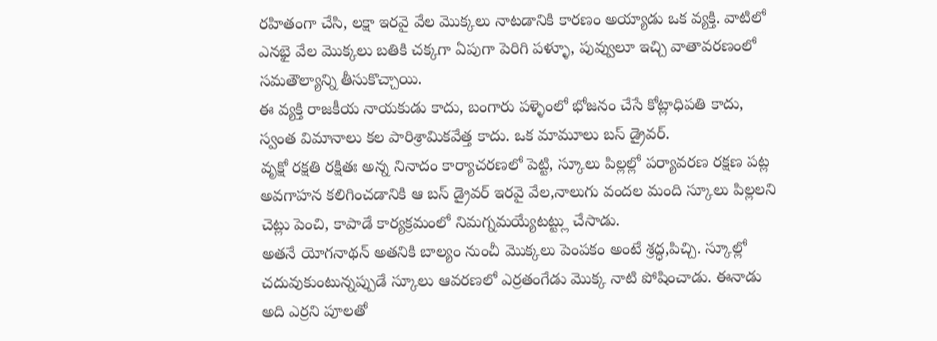రహితంగా చేసి, లక్షా ఇరవై వేల మొక్కలు నాటడానికి కారణం అయ్యాడు ఒక వ్యక్తి. వాటిలో ఎనభై వేల మొక్కలు బతికి చక్కగా ఏపుగా పెరిగి పళ్ళూ, పువ్వులూ ఇచ్చి వాతావరణంలో సమతౌల్యాన్ని తీసుకొచ్చాయి.
ఈ వ్యక్తి రాజకీయ నాయకుడు కాదు, బంగారు పళ్ళెంలో భోజనం చేసే కోట్లాధిపతి కాదు, స్వంత విమానాలు కల పారిశ్రామికవేత్త కాదు. ఒక మామూలు బస్ డ్రైవర్.
వృక్షో రక్షతి రక్షితః అన్న నినాదం కార్యాచరణలో పెట్టి, స్కూలు పిల్లల్లో పర్యావరణ రక్షణ పట్ల అవగాహన కలిగించడానికి ఆ బస్ డ్రైవర్ ఇరవై వేల,నాలుగు వందల మంది స్కూలు పిల్లలని చెట్లు పెంచి, కాపాడే కార్యక్రమంలో నిమగ్నమయ్యేటట్ట్లు చేసాడు.
అతనే యోగనాథన్ అతనికి బాల్యం నుంచీ మొక్కలు పెంపకం అంటే శ్రద్ధ,పిచ్చి. స్కూల్లో చదువుకుంటున్నప్పుడే స్కూలు ఆవరణలో ఎర్రతంగేడు మొక్క నాటి పోషించాడు. ఈనాడు అది ఎర్రని పూలతో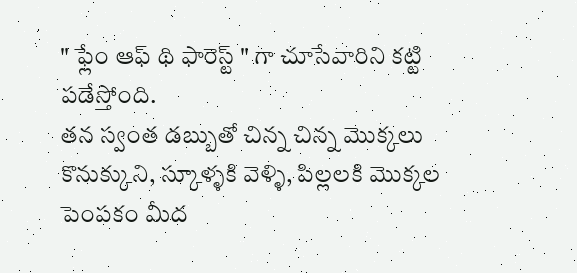" ఫ్లేం ఆఫ్ థి ఫారెస్ట్ " గా చూసేవారిని కట్టి పడేస్తోంది.
తన స్వంత డబ్బుతో చిన్న చిన్న మొక్కలు కొనుక్కుని, స్కూళ్ళకి వెళ్ళి, పిల్లలకి మొక్కల పెంపకం మీద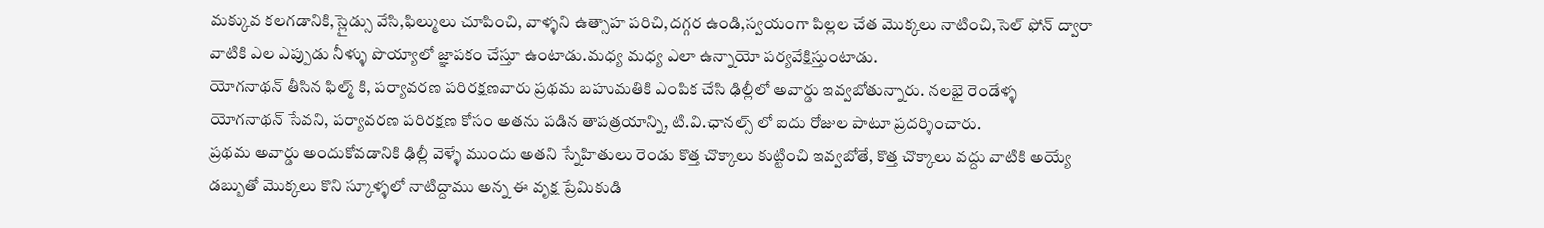మక్కువ కలగడానికి,స్లైడ్సు వేసి,ఫిల్ములు చూపించి, వాళ్ళని ఉత్సాహ పరిచి,దగ్గర ఉండి,స్వయంగా పిల్లల చేత మొక్కలు నాటించి,సెల్ ఫోన్ ద్వారా వాటికి ఎల ఎప్పుడు నీళ్ళు పొయ్యాలో జ్ఞాపకం చేస్తూ ఉంటాడు.మధ్య మధ్య ఎలా ఉన్నాయో పర్యవేక్షిస్తుంటాడు.
యోగనాథన్ తీసిన ఫిల్మ్ కి, పర్యావరణ పరిరక్షణవారు ప్రథమ బహుమతికి ఎంపిక చేసి ఢిల్లీలో అవార్డు ఇవ్వబోతున్నారు. నలభై రెండేళ్ళ యోగనాథన్ సేవని, పర్యావరణ పరిరక్షణ కోసం అతను పడిన తాపత్రయాన్ని, టి.వి.ఛానల్స్ లో ఐదు రోజుల పాటూ ప్రదర్శించారు.
ప్రథమ అవార్డు అందుకోవడానికి ఢిల్లీ వెళ్ళే ముందు అతని స్నేహితులు రెండు కొత్త చొక్కాలు కుట్టించి ఇవ్వబోతే, కొత్త చొక్కాలు వద్దు వాటికి అయ్యే డబ్బుతో మొక్కలు కొని స్కూళ్ళలో నాటిద్దాము అన్న ఈ వృక్ష ప్రేమికుడి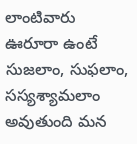లాంటివారు ఊరూరా ఉంటే సుజలాం, సుఫలాం, సస్యశ్యామలాం అవుతుంది మన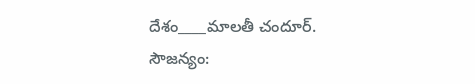దేశం____మాలతీ చందూర్.
సౌజన్యం: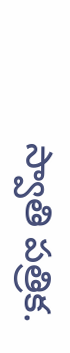స్వాతి పత్రిక.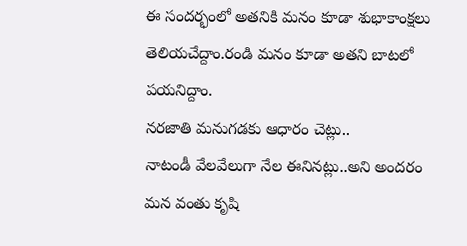ఈ సందర్భంలో అతనికి మనం కూడా శుభాకాంక్షలు తెలియచేద్దాం.రండి మనం కూడా అతని బాటలో పయనిద్దాం.
నరజాతి మనుగడకు ఆధారం చెట్లు..
నాటండీ వేలవేలుగా నేల ఈనినట్లు..అని అందరం మన వంతు కృషి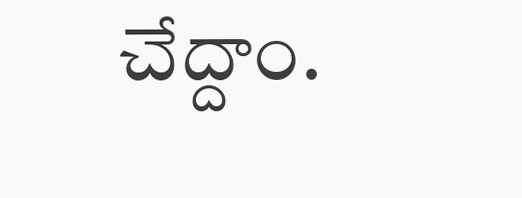చేద్దాం.